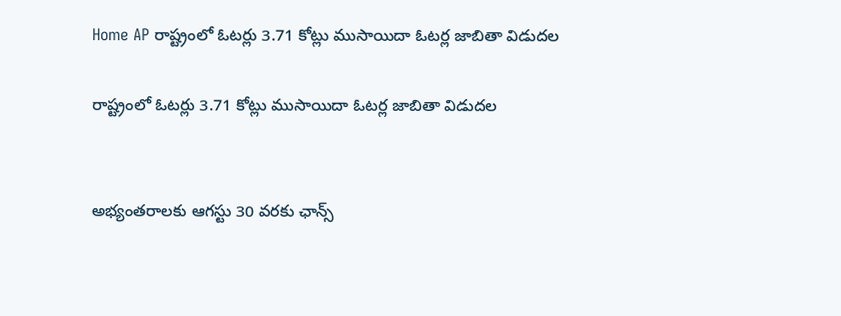Home AP రాష్ట్రంలో ఓటర్లు 3.71 కోట్లు ముసాయిదా ఓటర్ల జాబితా విడుదల

రాష్ట్రంలో ఓటర్లు 3.71 కోట్లు ముసాయిదా ఓటర్ల జాబితా విడుదల


అభ్యంతరాలకు ఆగస్టు 30 వరకు ఛాన్స్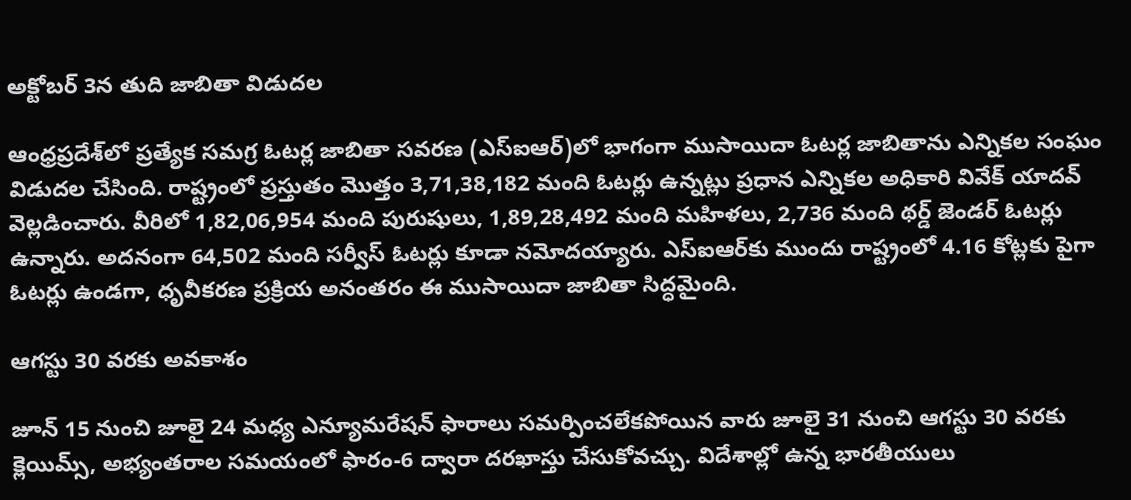అక్టోబర్ 3న తుది జాబితా విడుదల

ఆంధ్రప్రదేశ్‌లో ప్రత్యేక సమగ్ర ఓటర్ల జాబితా సవరణ (ఎస్‌ఐఆర్)లో భాగంగా ముసాయిదా ఓటర్ల జాబితాను ఎన్నికల సంఘం విడుదల చేసింది. రాష్ట్రంలో ప్రస్తుతం మొత్తం 3,71,38,182 మంది ఓటర్లు ఉన్నట్లు ప్రధాన ఎన్నికల అధికారి వివేక్ యాదవ్ వెల్లడించారు. వీరిలో 1,82,06,954 మంది పురుషులు, 1,89,28,492 మంది మహిళలు, 2,736 మంది థర్డ్ జెండర్ ఓటర్లు ఉన్నారు. అదనంగా 64,502 మంది సర్వీస్ ఓటర్లు కూడా నమోదయ్యారు. ఎస్‌ఐఆర్‌కు ముందు రాష్ట్రంలో 4.16 కోట్లకు పైగా ఓటర్లు ఉండగా, ధృవీకరణ ప్రక్రియ అనంతరం ఈ ముసాయిదా జాబితా సిద్ధమైంది.

ఆగస్టు 30 వరకు అవకాశం

జూన్ 15 నుంచి జూలై 24 మధ్య ఎన్యూమరేషన్ ఫారాలు సమర్పించలేకపోయిన వారు జూలై 31 నుంచి ఆగస్టు 30 వరకు క్లెయిమ్స్, అభ్యంతరాల సమయంలో ఫారం-6 ద్వారా దరఖాస్తు చేసుకోవచ్చు. విదేశాల్లో ఉన్న భారతీయులు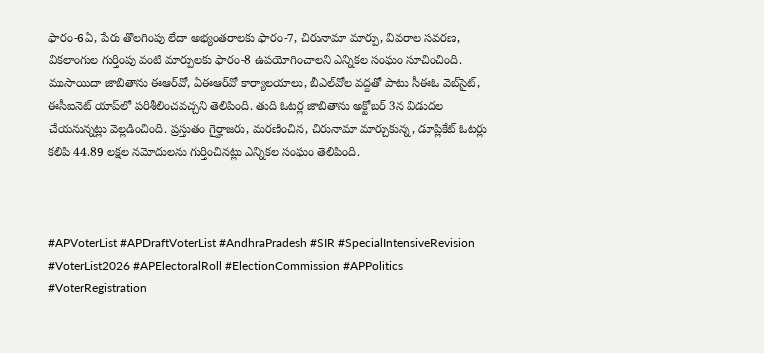ఫారం-6ఏ, పేరు తొలగింపు లేదా అభ్యంతరాలకు ఫారం-7, చిరునామా మార్పు, వివరాల సవరణ, వికలాంగుల గుర్తింపు వంటి మార్పులకు ఫారం-8 ఉపయోగించాలని ఎన్నికల సంఘం సూచించింది. ముసాయిదా జాబితాను ఈఆర్‌వో, ఏఈఆర్‌వో కార్యాలయాలు, బీఎల్‌వోల వద్దతో పాటు సీఈఓ వెబ్‌సైట్, ఈసీఐనెట్ యాప్‌లో పరిశీలించవచ్చని తెలిపింది. తుది ఓటర్ల జాబితాను అక్టోబర్ 3న విడుదల చేయనున్నట్లు వెల్లడించింది. ప్రస్తుతం గైర్హాజరు, మరణించిన, చిరునామా మార్చుకున్న, డూప్లికేట్ ఓటర్లు కలిపి 44.89 లక్షల నమోదులను గుర్తించినట్లు ఎన్నికల సంఘం తెలిపింది.



#APVoterList #APDraftVoterList #AndhraPradesh #SIR #SpecialIntensiveRevision #VoterList2026 #APElectoralRoll #ElectionCommission #APPolitics #VoterRegistration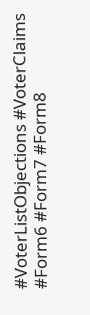#VoterListObjections #VoterClaims #Form6 #Form7 #Form8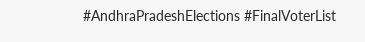#AndhraPradeshElections #FinalVoterList